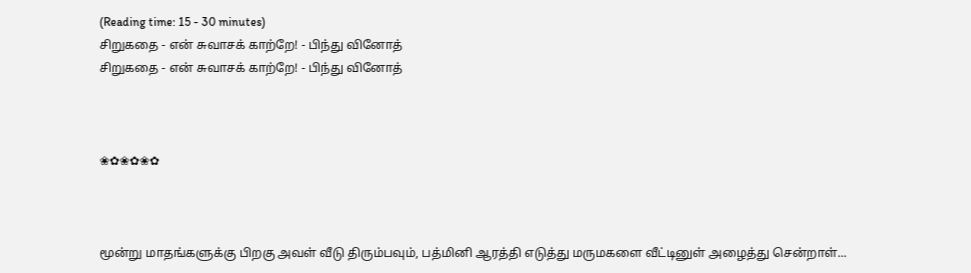(Reading time: 15 - 30 minutes)
சிறுகதை - என் சுவாசக் காற்றே! - பிந்து வினோத்
சிறுகதை - என் சுவாசக் காற்றே! - பிந்து வினோத்



❀✿❀✿❀✿



மூன்று மாதங்களுக்கு பிறகு அவள் வீடு திரும்பவும், பத்மினி ஆரத்தி எடுத்து மருமகளை வீட்டினுள் அழைத்து சென்றாள்...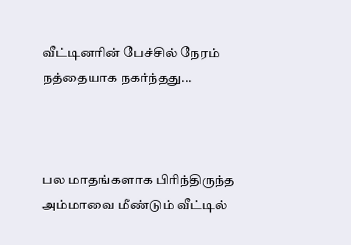வீட்டினரின் பேச்சில் நேரம் நத்தையாக நகர்ந்தது...



பல மாதங்களாக பிரிந்திருந்த அம்மாவை மீண்டும் வீட்டில்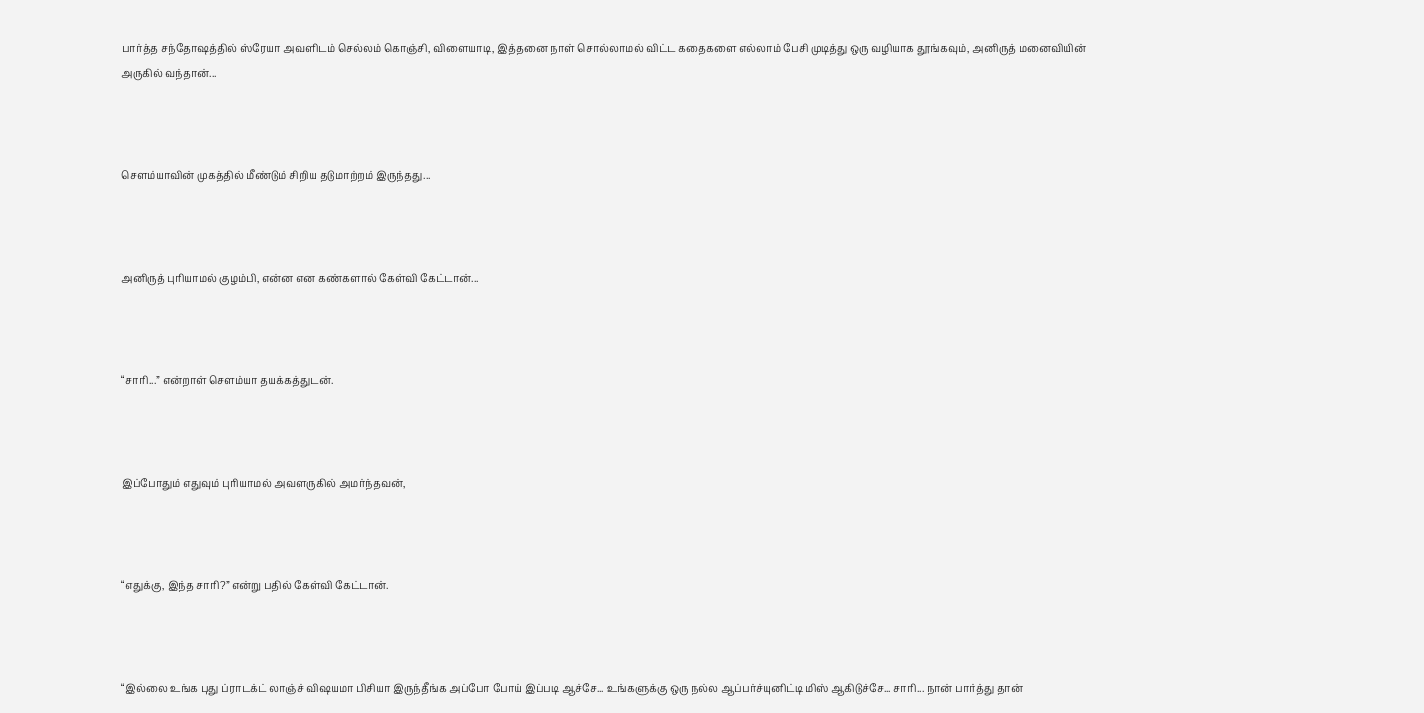பார்த்த சந்தோஷத்தில் ஸ்ரேயா அவளிடம் செல்லம் கொஞ்சி, விளையாடி, இத்தனை நாள் சொல்லாமல் விட்ட கதைகளை எல்லாம் பேசி முடித்து ஒரு வழியாக தூங்கவும், அனிருத் மனைவியின் அருகில் வந்தான்...



சௌம்யாவின் முகத்தில் மீண்டும் சிறிய தடுமாற்றம் இருந்தது...



அனிருத் புரியாமல் குழம்பி, என்ன என கண்களால் கேள்வி கேட்டான்...



“சாரி...” என்றாள் சௌம்யா தயக்கத்துடன்.



இப்போதும் எதுவும் புரியாமல் அவளருகில் அமர்ந்தவன்,



“எதுக்கு, இந்த சாரி?” என்று பதில் கேள்வி கேட்டான்.



“இல்லை உங்க புது ப்ராடக்ட் லாஞ்ச் விஷயமா பிசியா இருந்தீங்க அப்போ போய் இப்படி ஆச்சே... உங்களுக்கு ஒரு நல்ல ஆப்பர்ச்யுனிட்டி மிஸ் ஆகிடுச்சே... சாரி... நான் பார்த்து தான்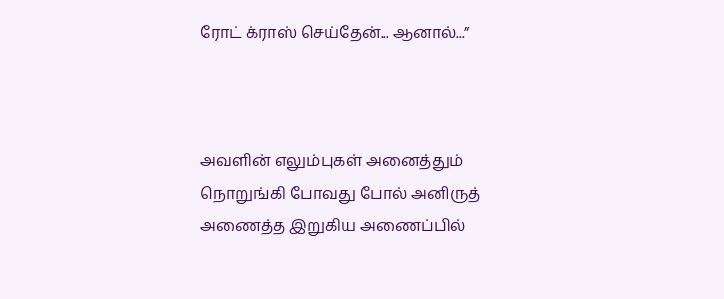ரோட் க்ராஸ் செய்தேன்... ஆனால்...”



அவளின் எலும்புகள் அனைத்தும் நொறுங்கி போவது போல் அனிருத் அணைத்த இறுகிய அணைப்பில்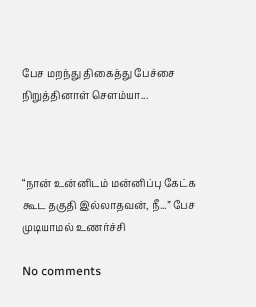பேச மறந்து திகைத்து பேச்சை நிறுத்தினாள் சௌம்யா...



“நான் உன்னிடம் மன்னிப்பு கேட்க கூட தகுதி இல்லாதவன், நீ...” பேச முடியாமல் உணர்ச்சி

No comments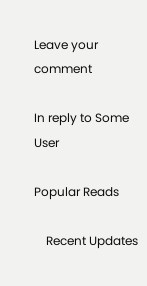Leave your comment

In reply to Some User

Popular Reads

    Recent Updates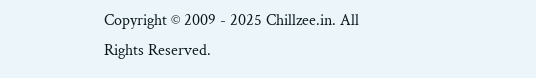Copyright © 2009 - 2025 Chillzee.in. All Rights Reserved.